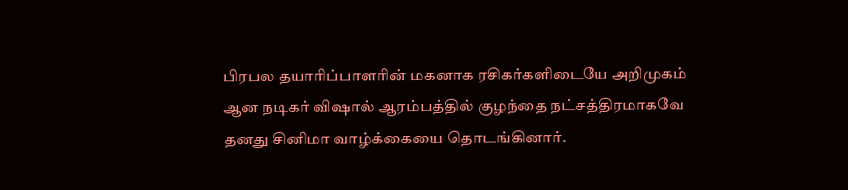பிரபல தயாரிப்பாளரின் மகனாக ரசிகர்களிடையே அறிமுகம் ஆன நடிகர் விஷால் ஆரம்பத்தில் குழந்தை நட்சத்திரமாகவே தனது சினிமா வாழ்க்கையை தொடங்கினார்.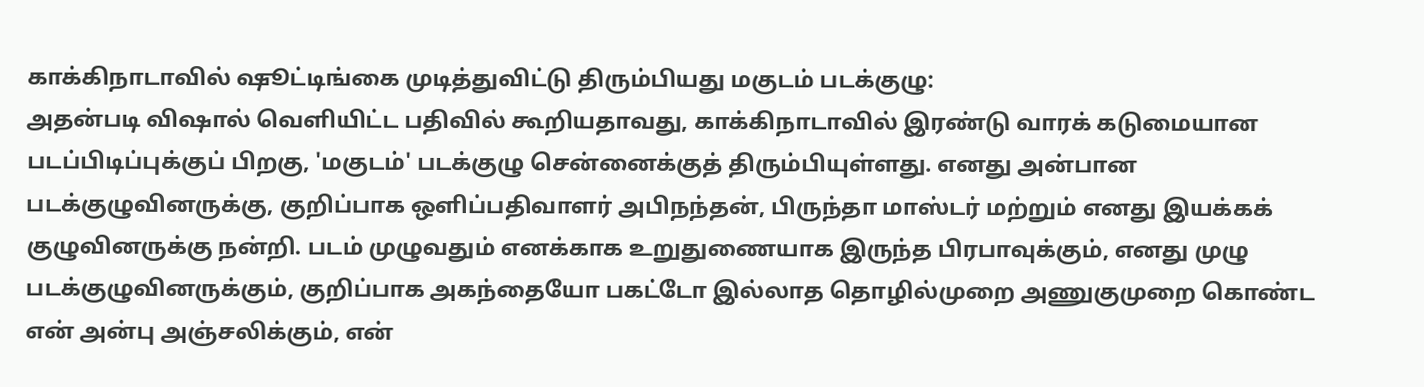காக்கிநாடாவில் ஷூட்டிங்கை முடித்துவிட்டு திரும்பியது மகுடம் படக்குழு:
அதன்படி விஷால் வெளியிட்ட பதிவில் கூறியதாவது, காக்கிநாடாவில் இரண்டு வாரக் கடுமையான படப்பிடிப்புக்குப் பிறகு, 'மகுடம்' படக்குழு சென்னைக்குத் திரும்பியுள்ளது. எனது அன்பான படக்குழுவினருக்கு, குறிப்பாக ஒளிப்பதிவாளர் அபிநந்தன், பிருந்தா மாஸ்டர் மற்றும் எனது இயக்கக் குழுவினருக்கு நன்றி. படம் முழுவதும் எனக்காக உறுதுணையாக இருந்த பிரபாவுக்கும், எனது முழு படக்குழுவினருக்கும், குறிப்பாக அகந்தையோ பகட்டோ இல்லாத தொழில்முறை அணுகுமுறை கொண்ட என் அன்பு அஞ்சலிக்கும், என்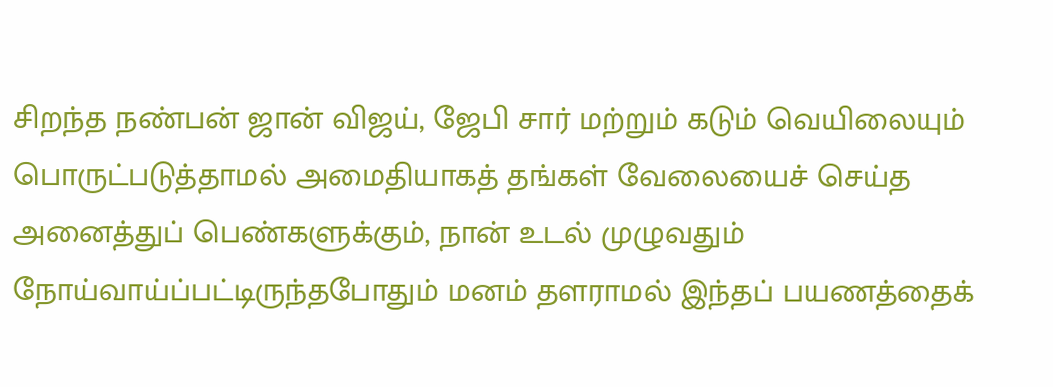சிறந்த நண்பன் ஜான் விஜய், ஜேபி சார் மற்றும் கடும் வெயிலையும் பொருட்படுத்தாமல் அமைதியாகத் தங்கள் வேலையைச் செய்த அனைத்துப் பெண்களுக்கும், நான் உடல் முழுவதும் நோய்வாய்ப்பட்டிருந்தபோதும் மனம் தளராமல் இந்தப் பயணத்தைக்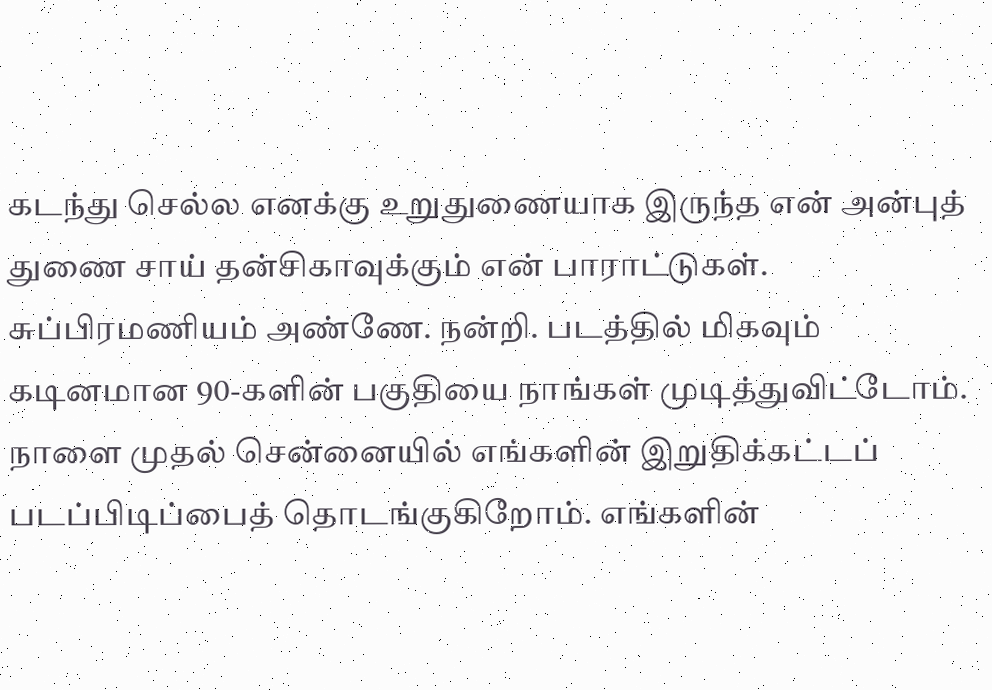கடந்து செல்ல எனக்கு உறுதுணையாக இருந்த என் அன்புத் துணை சாய் தன்சிகாவுக்கும் என் பாராட்டுகள். சுப்பிரமணியம் அண்ணே. நன்றி. படத்தில் மிகவும் கடினமான 90-களின் பகுதியை நாங்கள் முடித்துவிட்டோம். நாளை முதல் சென்னையில் எங்களின் இறுதிக்கட்டப் படப்பிடிப்பைத் தொடங்குகிறோம். எங்களின்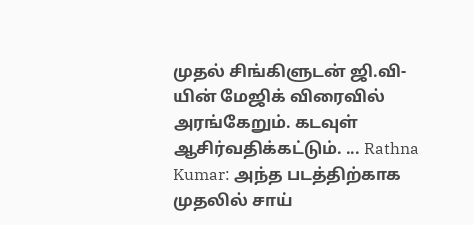முதல் சிங்கிளுடன் ஜி.வி-யின் மேஜிக் விரைவில் அரங்கேறும். கடவுள் ஆசிர்வதிக்கட்டும். ... Rathna Kumar: அந்த படத்திற்காக முதலில் சாய்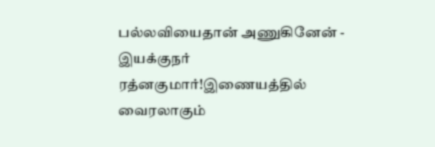பல்லவியைதான் அணுகினேன் - இயக்குநர் ரத்னகுமார்!இணையத்தில் வைரலாகும்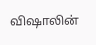விஷாலின்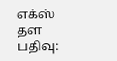எக்ஸ் தள பதிவு: